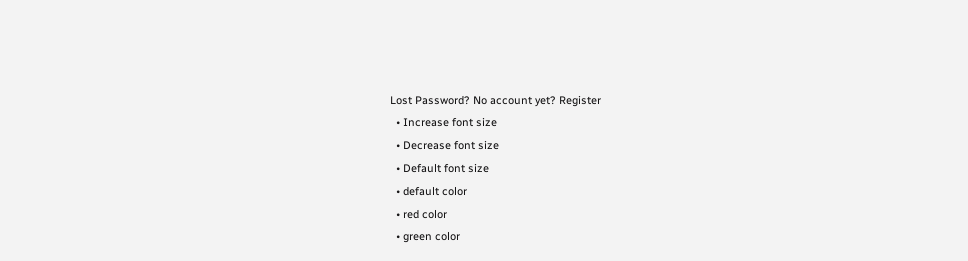Lost Password? No account yet? Register
  • Increase font size
  • Decrease font size
  • Default font size
  • default color
  • red color
  • green color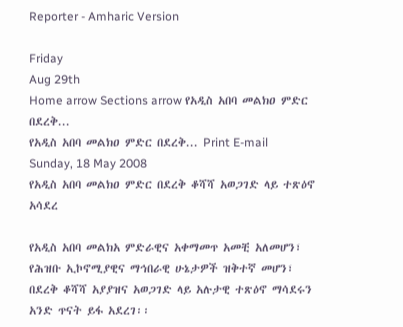Reporter - Amharic Version

Friday
Aug 29th
Home arrow Sections arrow የአዲስ አበባ መልክዐ ምድር በደረቅ...
የአዲስ አበባ መልክዐ ምድር በደረቅ... Print E-mail
Sunday, 18 May 2008
የአዲስ አበባ መልክዐ ምድር በደረቅ ቆሻሻ አወጋገድ ላይ ተጽዕኖ አሳደረ

የአዲስ አበባ መልክአ ምድራዊና አቀማመጥ አመቺ አለመሆን፣ የሕዝቡ ኢኮኖሚያዊና ማኅበራዊ ሁኔታዎች ዝቅተኛ መሆን፣ በደረቅ ቆሻሻ አያያዝና አወጋገድ ላይ አሉታዊ ተጽዕኖ ማሳደሩን አንድ ጥናት ይፋ አደረገ፡፡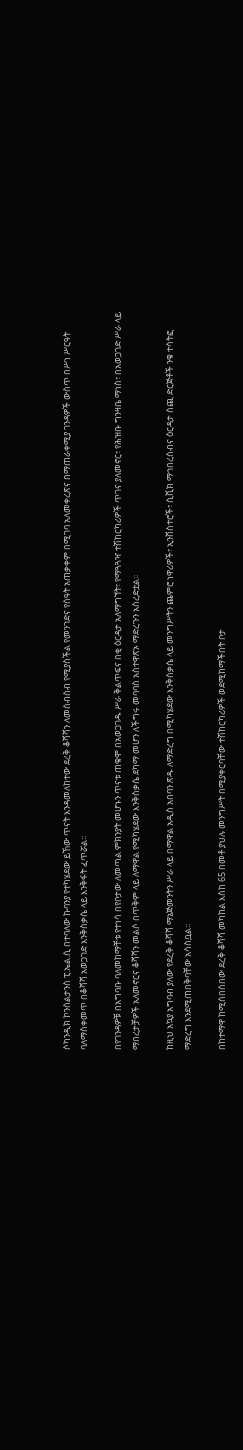ሶካንዲክ ኮንሰልታንስ ፒ.ኤል.ሲ በተባለው ኩባንያ የተካሄደው ይኸው ጥናት እንዳመለከተው ደረቅ ቆሻሻን ለመሰብሰብ የሚያስችል የመንገድና የሰዓት አጠቃቀም በሚገባ አለመቀረጽና በማጠራቀሚያ ገንዳዎች ውስጥ በሥነ ሥርዓት ባለማስቀመጥ በቆሻሻ አወጋገድ እንቅስቃሴ ላይ እንቅፋት ፈጥሯል፡፡

በየገንዳዎቹ በአግባቡ ባለመከማቸቱ የተነሳ በየቦታው ለመጣል ምክንያት መሆኑን ጥናቱ ጠቁሞ በአወጋገዱ ሥራ ቅልጥፍና በቂ ዕርዳታ አለማግኘት፣ የማጓጓዣ ተሽከርካሪዎች ጥገና ያለመኖር፣ የሕዝቡ ግንዛቤ ማነስ፣ በአወጋገድ ሥራ ላይ ማበረታቻዎች አለመኖርና ቆሻሻን መልሶ በጥቅም ላይ ለማዋል የሚካሄደው እንቅስቃሴ ደካማ መሆን ለችግሩ መባባስ አስተዋጽኦ ማድረጉን አስረድቷል፡፡

ከዚህ አኳያ አግባብ ያለው የደረቅ ቆሻሻ ማኔጅመንትን ሥራ ላይ በማዋል አዲስ አበባን ጽዱ ለማድረግ በሚካሄደው እንቅስቃሴ ላይ መንግሥትን ጨምሮ ነዋሪዎች፣ ኢንቨስተሮች፣ ሲቪክ ማኅበረሰብና ዕርዳታ ሰጪ ድርጅቶች ንቁ ተሳትፎ ማድረግ እንደሚጠበቅባቸው አሳስቧል፡፡

በከተማዋ ከሚሰበሰበው ደረቅ ቆሻሻ መካከል እስከ 65 በመቶ ያህሉ መንግሥት በሚያቀርባቸው ተሽከርካሪዎች ወደሚከማችበት ቦታ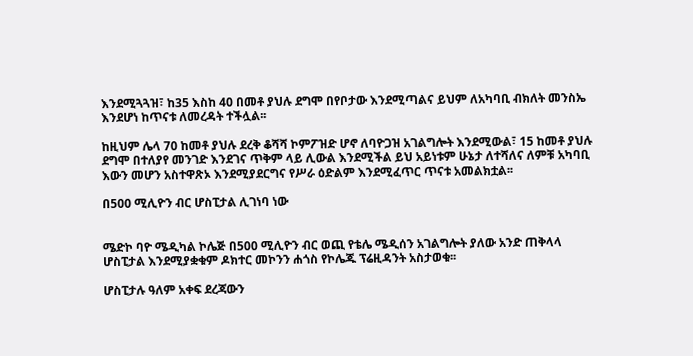እንደሚጓጓዝ፣ ከ35 እስከ 40 በመቶ ያህሉ ደግሞ በየቦታው እንደሚጣልና ይህም ለአካባቢ ብክለት መንስኤ እንደሆነ ከጥናቱ ለመረዳት ተችሏል፡፡

ከዚህም ሌላ 70 ከመቶ ያህሉ ደረቅ ቆሻሻ ኮምፖዝድ ሆኖ ለባዮጋዝ አገልግሎት እንደሚውል፣ 15 ከመቶ ያህሉ ደግሞ በተለያየ መንገድ እንደገና ጥቅም ላይ ሊውል እንደሚችል ይህ አይነቱም ሁኔታ ለተሻለና ለምቹ አካባቢ እውን መሆን አስተዋጽኦ እንደሚያደርግና የሥራ ዕድልም እንደሚፈጥር ጥናቱ አመልክቷል፡፡

በ500 ሚሊዮን ብር ሆስፒታል ሊገነባ ነው


ሜድኮ ባዮ ሜዲካል ኮሌጅ በ500 ሚሊዮን ብር ወጪ የቴሌ ሜዲሰን አገልግሎት ያለው አንድ ጠቅላላ ሆስፒታል እንደሚያቋቁም ዶክተር መኮንን ሐጎስ የኮሌጁ ፕሬዚዳንት አስታወቁ፡፡

ሆስፒታሉ ዓለም አቀፍ ደረጃውን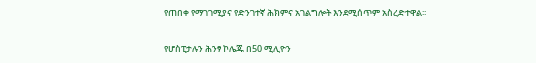የጠበቀ የማገገሚያና የድንገተኛ ሕክምና አገልግሎት እንደሚሰጥም አስረድተዋል፡፡

የሆስፒታሉን ሕንፃ ኮሌጁ በ50 ሚሊዮን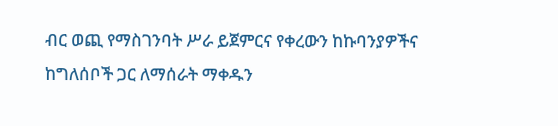ብር ወጪ የማስገንባት ሥራ ይጀምርና የቀረውን ከኩባንያዎችና ከግለሰቦች ጋር ለማሰራት ማቀዱን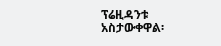ፕሬዚዳንቱ አስታውቀዋል፡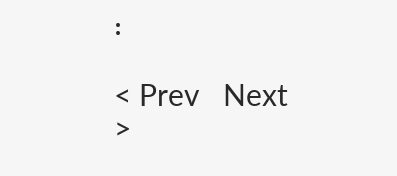፡

< Prev   Next >